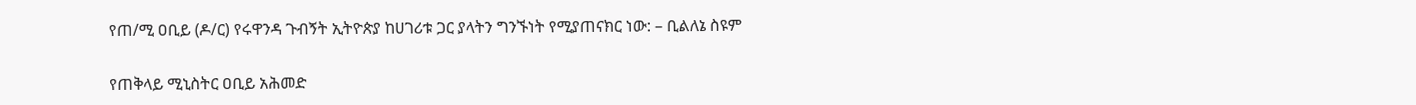የጠ/ሚ ዐቢይ (ዶ/ር) የሩዋንዳ ጉብኝት ኢትዮጵያ ከሀገሪቱ ጋር ያላትን ግንኙነት የሚያጠናክር ነው: – ቢልለኔ ስዩም

የጠቅላይ ሚኒስትር ዐቢይ አሕመድ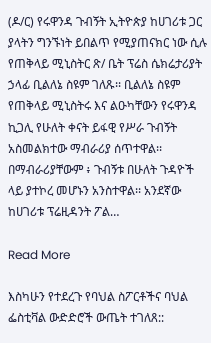(ዶ/ር) የሩዋንዳ ጉብኝት ኢትዮጵያ ከሀገሪቱ ጋር ያላትን ግንኙነት ይበልጥ የሚያጠናክር ነው ሲሉ የጠቅላይ ሚኒስትር ጽ/ ቤት ፕሬስ ሴክሬታሪያት ኃላፊ ቢልለኔ ስዩም ገለጹ፡፡ ቢልለኔ ስዩም የጠቅላይ ሚኒስትሩ እና ልዑካቸውን የሩዋንዳ ኪጋሊ የሁለት ቀናት ይፋዊ የሥራ ጉብኝት አስመልክተው ማብራሪያ ሰጥተዋል፡፡ በማብራሪያቸውም ፥ ጉብኝቱ በሁለት ጉዳዮች ላይ ያተኮረ መሆኑን አንስተዋል፡፡ አንደኛው ከሀገሪቱ ፕሬዚዳንት ፖል…

Read More

እስካሁን የተደረጉ የባህል ስፖርቶችና ባህል ፌስቲቫል ውድድሮች ውጤት ተገለጸ::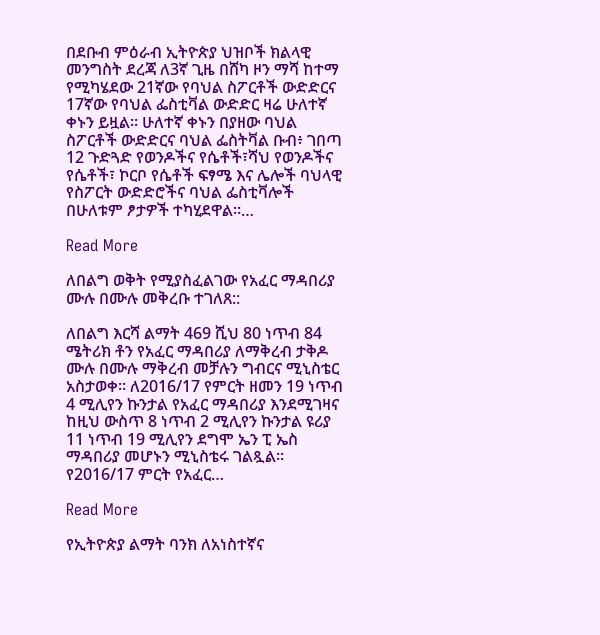በደቡብ ምዕራብ ኢትዮጵያ ህዝቦች ክልላዊ መንግስት ደረጃ ለ3ኛ ጊዜ በሸካ ዞን ማሻ ከተማ የሚካሄደው 21ኛው የባህል ስፖርቶች ውድድርና 17ኛው የባህል ፌስቲቫል ውድድር ዛሬ ሁለተኛ ቀኑን ይዟል። ሁለተኛ ቀኑን በያዘው ባህል ስፖርቶች ውድድርና ባህል ፌስትቫል ቡብ፥ ገበጣ 12 ጉድጓድ የወንዶችና የሴቶች፣ሻህ የወንዶችና የሴቶች፣ ኮርቦ የሴቶች ፍፃሜ እና ሌሎች ባህላዊ የስፖርት ውድድሮችና ባህል ፌስቲቫሎች በሁለቱም ፆታዎች ተካሂደዋል።…

Read More

ለበልግ ወቅት የሚያስፈልገው የአፈር ማዳበሪያ ሙሉ በሙሉ መቅረቡ ተገለጸ::

ለበልግ እርሻ ልማት 469 ሺህ 80 ነጥብ 84 ሜትሪክ ቶን የአፈር ማዳበሪያ ለማቅረብ ታቅዶ ሙሉ በሙሉ ማቅረብ መቻሉን ግብርና ሚኒስቴር አስታወቀ፡፡ ለ2016/17 የምርት ዘመን 19 ነጥብ 4 ሚሊየን ኩንታል የአፈር ማዳበሪያ እንደሚገዛና ከዚህ ውስጥ 8 ነጥብ 2 ሚሊየን ኩንታል ዩሪያ 11 ነጥብ 19 ሚሊየን ደግሞ ኤን ፒ ኤስ ማዳበሪያ መሆኑን ሚኒስቴሩ ገልጿል፡፡ የ2016/17 ምርት የአፈር…

Read More

የኢትዮጵያ ልማት ባንክ ለአነስተኛና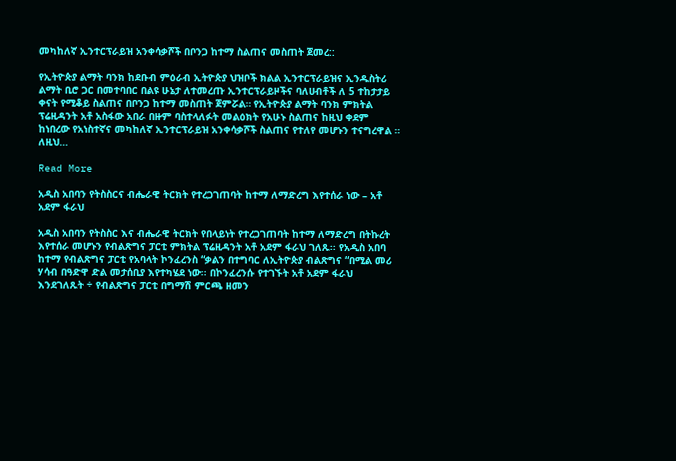መካከለኛ ኢንተርፕራይዝ አንቀሳቃሾች በቦንጋ ከተማ ስልጠና መስጠት ጀመረ::

የኢትዮጵያ ልማት ባንክ ከደቡብ ምዕራብ ኢትዮጵያ ህዝቦች ክልል ኢንተርፕራይዝና ኢንዱስትሪ ልማት ቢሮ ጋር በመተባበር በልዩ ሁኔታ ለተመረጡ ኢንተርፕራይዞችና ባለሀብቶች ለ 5 ተከታታይ ቀናት የሚቆይ ስልጠና በቦንጋ ከተማ መስጠት ጀምሯል። የኢትዮጵያ ልማት ባንክ ምክትል ፕሬዚዳንት አቶ አስፋው አበራ በዙም ባስተላለፉት መልዕክት የአሁኑ ስልጠና ከዚህ ቀደም ከነበረው የአነስተኛና መካከለኛ ኢንተርፕራይዝ አንቀሳቃሾች ስልጠና የተለየ መሆኑን ተናግረዋል ። ለዚህ…

Read More

አዲስ አበባን የትስስርና ብሔራዊ ትርክት የተረጋገጠባት ከተማ ለማድረግ እየተሰራ ነው – አቶ አደም ፋራህ

አዲስ አበባን የትስስር እና ብሔራዊ ትርክት የበላይነት የተረጋገጠባት ከተማ ለማድረግ በትኩረት እየተሰራ መሆኑን የብልጽግና ፓርቲ ምክትል ፕሬዚዳንት አቶ አደም ፋራህ ገለጹ፡፡ የአዲስ አበባ ከተማ የብልጽግና ፓርቲ የአባላት ኮንፈረንስ “ቃልን በተግባር ለኢትዮጵያ ብልጽግና “በሚል መሪ ሃሳብ በዓድዋ ድል መታሰቢያ እየተካሄደ ነው፡፡ በኮንፈረንሱ የተገኙት አቶ አደም ፋራህ እንደገለጹት ÷ የብልጽግና ፓርቲ በግማሽ ምርጫ ዘመን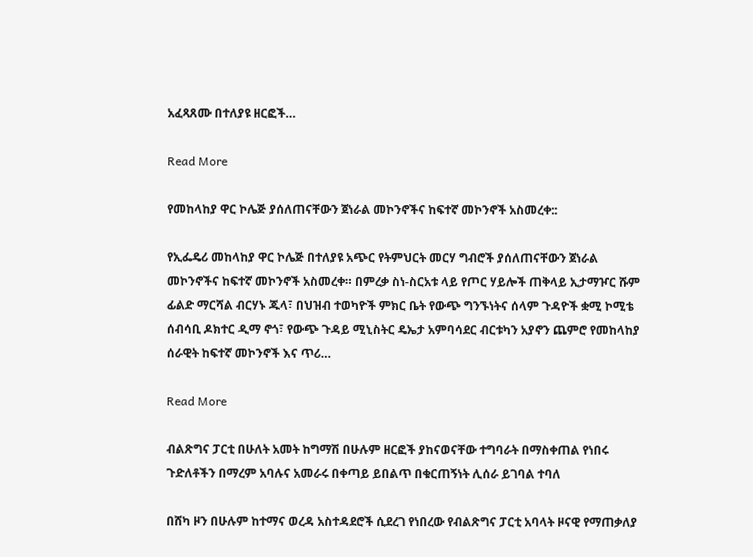አፈጻጸሙ በተለያዩ ዘርፎች…

Read More

የመከላከያ ዋር ኮሌጅ ያሰለጠናቸውን ጀነራል መኮንኖችና ከፍተኛ መኮንኖች አስመረቀ::

የኢፌዴሪ መከላከያ ዋር ኮሌጅ በተለያዩ አጭር የትምህርት መርሃ ግብሮች ያሰለጠናቸውን ጀነራል መኮንኖችና ከፍተኛ መኮንኖች አስመረቀ። በምረቃ ስነ-ስርአቱ ላይ የጦር ሃይሎች ጠቅላይ ኢታማዦር ሹም ፊልድ ማርሻል ብርሃኑ ጁላ፣ በህዝብ ተወካዮች ምክር ቤት የውጭ ግንኙነትና ሰላም ጉዳዮች ቋሚ ኮሚቴ ሰብሳቢ ዶክተር ዲማ ኖጎ፣ የውጭ ጉዳይ ሚኒስትር ዴኤታ አምባሳደር ብርቱካን አያኖን ጨምሮ የመከላከያ ሰራዊት ከፍተኛ መኮንኖች እና ጥሪ…

Read More

ብልጽግና ፓርቲ በሁለት አመት ከግማሽ በሁሉም ዘርፎች ያከናወናቸው ተግባራት በማስቀጠል የነበሩ ጉድለቶችን በማረም አባሉና አመራሩ በቀጣይ ይበልጥ በቁርጠኝነት ሊሰራ ይገባል ተባለ

በሸካ ዞን በሁሉም ከተማና ወረዳ አስተዳደሮች ሲደረገ የነበረው የብልጽግና ፓርቲ አባላት ዞናዊ የማጠቃለያ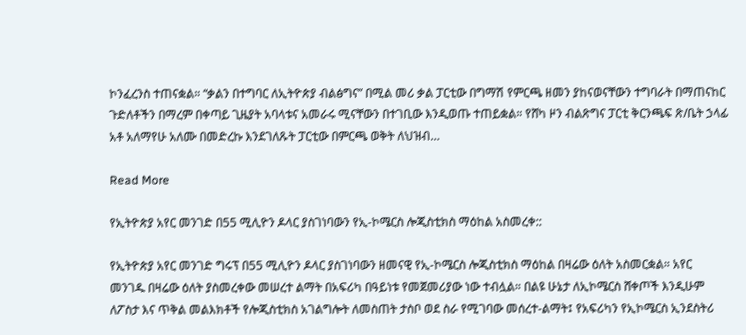ኮንፈረንስ ተጠናቋል። “ቃልን በተግባር ለኢትዮጵያ ብልፅግና” በሚል መሪ ቃል ፓርቲው በግማሽ የምርጫ ዘመን ያከናወናቸውን ተግባራት በማጠናከር ጉድለቶችን በማረም በቀጣይ ጊዜያት አባላቱና አመራሩ ሚናቸውን በተገቢው እንዲወጡ ተጠይቋል። የሸካ ዞን ብልጽግና ፓርቲ ቅርንጫፍ ጽ/ቤት ኃላፊ አቶ አለማየሁ አለሙ በመድረኩ እንደገለጹት ፓርቲው በምርጫ ወቅት ለህዝብ…

Read More

የኢትዮጵያ አየር መንገድ በ55 ሚሊዮን ዶላር ያስገነባውን የኢ-ኮሜርስ ሎጂስቲክስ ማዕከል አስመረቀ::

የኢትዮጵያ አየር መንገድ ግሩፕ በ55 ሚሊዮን ዶላር ያስገነባውን ዘመናዊ የኢ-ኮሜርስ ሎጂስቲክስ ማዕከል በዛሬው ዕለት አስመርቋል። አየር መንገዱ በዛሬው ዕለት ያስመረቀው መሠረተ ልማት በአፍሪካ በዓይነቱ የመጀመሪያው ነው ተብሏል። በልዩ ሁኔታ ለኢኮሜርስ ሸቀጦች እንዲሁም ለፖስታ እና ጥቅል መልእክቶች የሎጂስቲክስ አገልግሎት ለመስጠት ታስቦ ወደ ስራ የሚገባው መሰረተ-ልማት፤ የአፍሪካን የኢኮሜርስ ኢንደስትሪ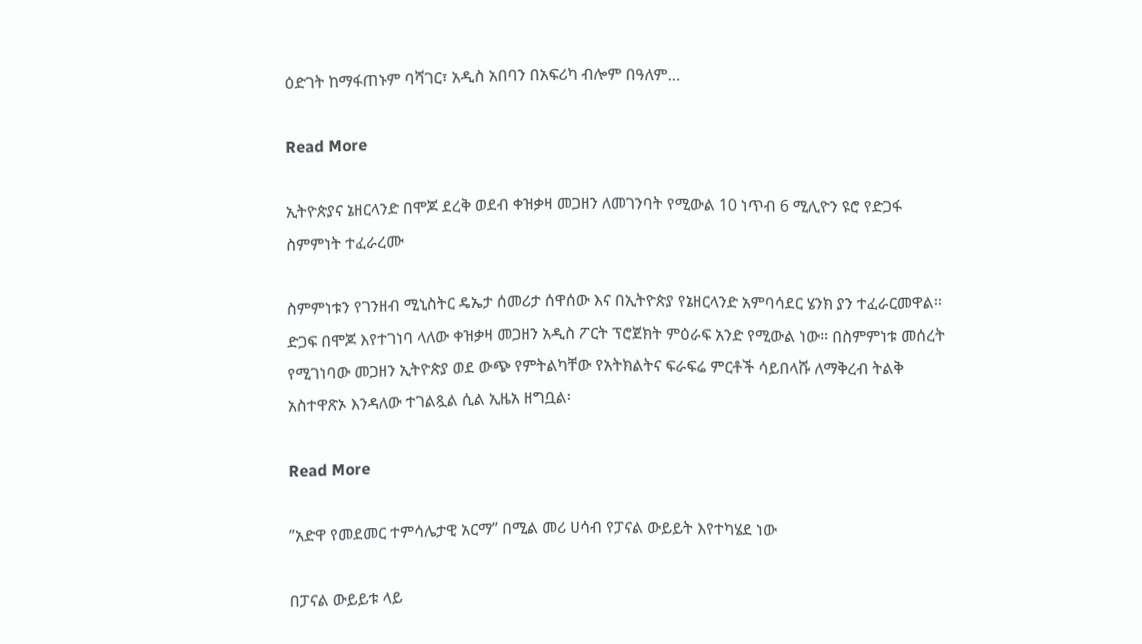ዕድገት ከማፋጠኑም ባሻገር፣ አዲስ አበባን በአፍሪካ ብሎም በዓለም…

Read More

ኢትዮጵያና ኔዘርላንድ በሞጆ ደረቅ ወደብ ቀዝቃዛ መጋዘን ለመገንባት የሚውል 10 ነጥብ 6 ሚሊዮን ዩሮ የድጋፋ ስምምነት ተፈራረሙ

ስምምነቱን የገንዘብ ሚኒስትር ዴኤታ ሰመሪታ ሰዋሰው እና በኢትዮጵያ የኔዘርላንድ አምባሳደር ሄንክ ያን ተፈራርመዋል፡፡ ድጋፍ በሞጆ እየተገነባ ላለው ቀዝቃዛ መጋዘን አዲስ ፖርት ፕሮጀክት ምዕራፍ አንድ የሚውል ነው። በስምምነቱ መሰረት የሚገነባው መጋዘን ኢትዮጵያ ወደ ውጭ የምትልካቸው የአትክልትና ፍራፍሬ ምርቶች ሳይበላሹ ለማቅረብ ትልቅ አስተዋጽኦ እንዳለው ተገልጿል ሲል ኢዜአ ዘግቧል፡

Read More

”አድዋ የመደመር ተምሳሌታዊ አርማ” በሚል መሪ ሀሳብ የፓናል ውይይት እየተካሄደ ነው

በፓናል ውይይቱ ላይ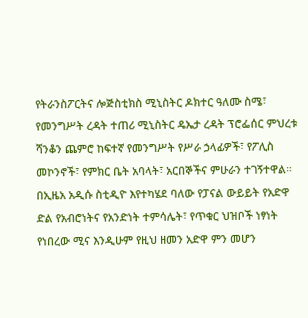የትራንስፖርትና ሎጅስቲክስ ሚኒስትር ዶክተር ዓለሙ ስሜ፣ የመንግሥት ረዳት ተጠሪ ሚኒስትር ዴኤታ ረዳት ፕሮፌሰር ምህረቱ ሻንቆን ጨምሮ ከፍተኛ የመንግሥት የሥራ ኃላፊዎች፣ የፖሊስ መኮንኖች፣ የምክር ቤት አባላት፣ አርበኞችና ምሁራን ተገኝተዋል። በኢዜአ አዲሱ ስቲዲዮ እየተካሄደ ባለው የፓናል ውይይት የአድዋ ድል የአብሮነትና የአንድነት ተምሳሌት፣ የጥቁር ህዝቦች ነፃነት የነበረው ሚና እንዲሁም የዚህ ዘመን አድዋ ምን መሆን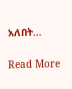አለበት…

Read More